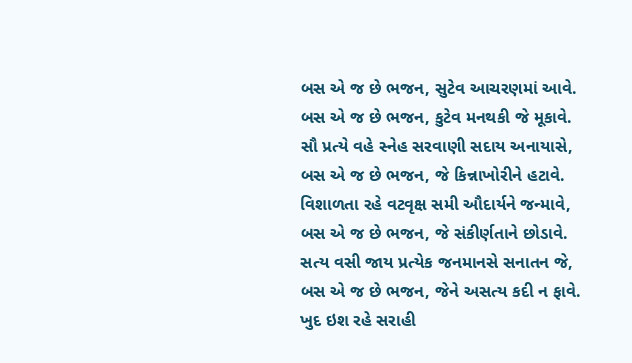બસ એ જ છે ભજન, સુટેવ આચરણમાં આવે.
બસ એ જ છે ભજન, કુટેવ મનથકી જે મૂકાવે.
સૌ પ્રત્યે વહે સ્નેહ સરવાણી સદાય અનાયાસે,
બસ એ જ છે ભજન, જે કિન્નાખોરીને હટાવે.
વિશાળતા રહે વટવૃક્ષ સમી ઔદાર્યને જન્માવે,
બસ એ જ છે ભજન, જે સંકીર્ણતાને છોડાવે.
સત્ય વસી જાય પ્રત્યેક જનમાનસે સનાતન જે,
બસ એ જ છે ભજન, જેને અસત્ય કદી ન ફાવે.
ખુદ ઇશ રહે સરાહી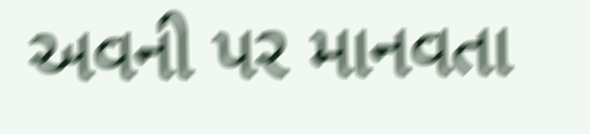અવની પર માનવતા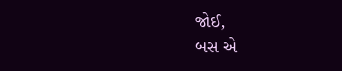જોઈ,
બસ એ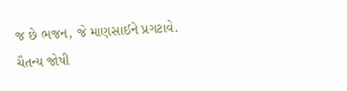જ છે ભજન, જે માણસાઈને પ્રગટાવે.
ચૈતન્ય જોષી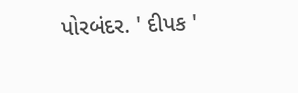પોરબંદર. ' દીપક '